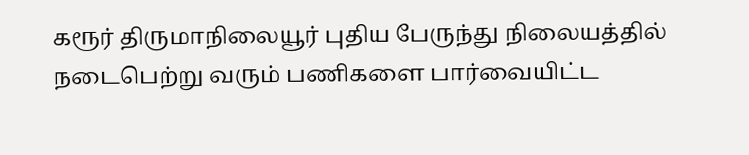கரூர் திருமாநிலையூர் புதிய பேருந்து நிலையத்தில் நடைபெற்று வரும் பணிகளை பார்வையிட்ட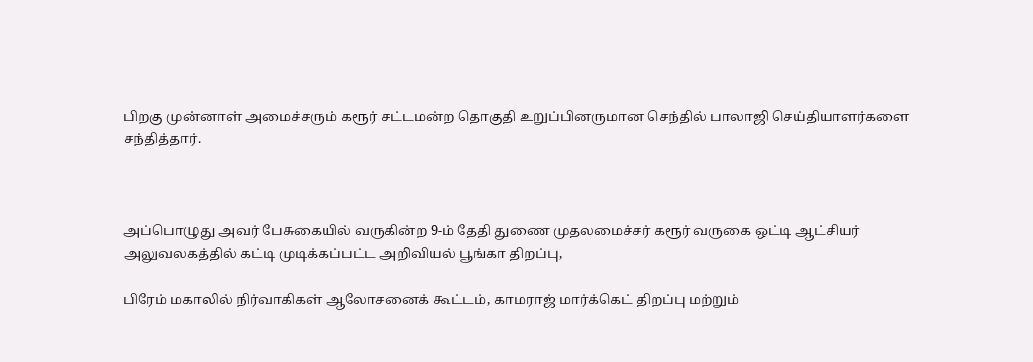பிறகு முன்னாள் அமைச்சரும் கரூர் சட்டமன்ற தொகுதி உறுப்பினருமான செந்தில் பாலாஜி செய்தியாளர்களை சந்தித்தார்.



அப்பொழுது அவர் பேசுகையில் வருகின்ற 9-ம் தேதி துணை முதலமைச்சர் கரூர் வருகை ஒட்டி ஆட்சியர் அலுவலகத்தில் கட்டி முடிக்கப்பட்ட அறிவியல் பூங்கா திறப்பு,

பிரேம் மகாலில் நிர்வாகிகள் ஆலோசனைக் கூட்டம், காமராஜ் மார்க்கெட் திறப்பு மற்றும்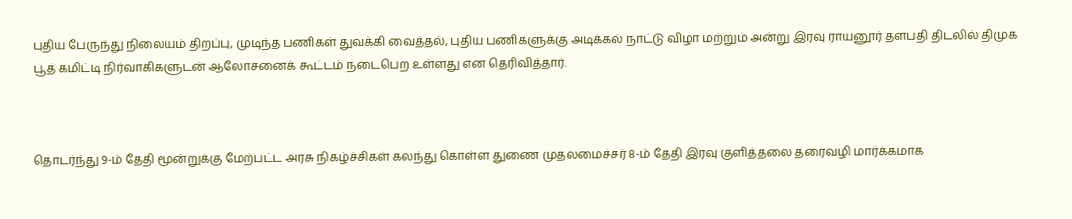புதிய பேருந்து நிலையம் திறப்பு, முடிந்த பணிகள் துவக்கி வைத்தல், புதிய பணிகளுக்கு அடிக்கல் நாட்டு விழா மற்றும் அன்று இரவு ராயனூர் தளபதி திடலில் திமுக பூத் கமிட்டி நிர்வாகிகளுடன் ஆலோசனைக் கூட்டம் நடைபெற உள்ளது என தெரிவித்தார்.



தொடர்ந்து 9-ம் தேதி மூன்றுக்கு மேற்பட்ட அரசு நிகழ்ச்சிகள் கலந்து கொள்ள துணை முதலமைச்சர் 8-ம் தேதி இரவு குளித்தலை தரைவழி மார்க்கமாக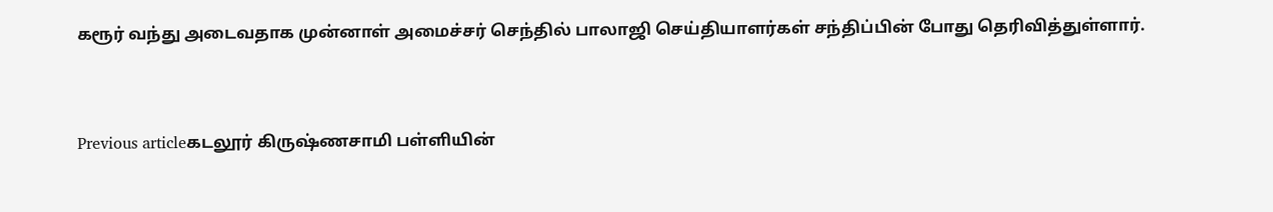கரூர் வந்து அடைவதாக முன்னாள் அமைச்சர் செந்தில் பாலாஜி செய்தியாளர்கள் சந்திப்பின் போது தெரிவித்துள்ளார்.



Previous articleகடலூர் கிருஷ்ணசாமி பள்ளியின்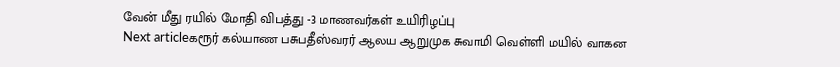வேன் மீது ரயில் மோதி விபத்து -3 மாணவர்கள் உயிரிழப்பு
Next articleகரூர் கல்யாண பசுபதீஸ்வரர் ஆலய ஆறுமுக சுவாமி வெள்ளி மயில் வாகன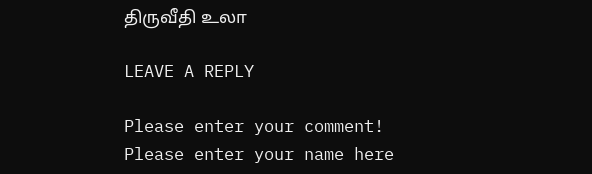திருவீதி உலா

LEAVE A REPLY

Please enter your comment!
Please enter your name here